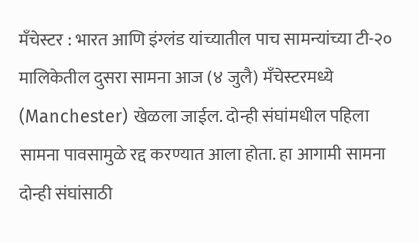मँचेस्टर : भारत आणि इंग्लंड यांच्यातील पाच सामन्यांच्या टी-२० मालिकेतील दुसरा सामना आज (४ जुलै) मँचेस्टरमध्ये (Manchester) खेळला जाईल. दोन्ही संघांमधील पहिला सामना पावसामुळे रद्द करण्यात आला होता. हा आगामी सामना दोन्ही संघांसाठी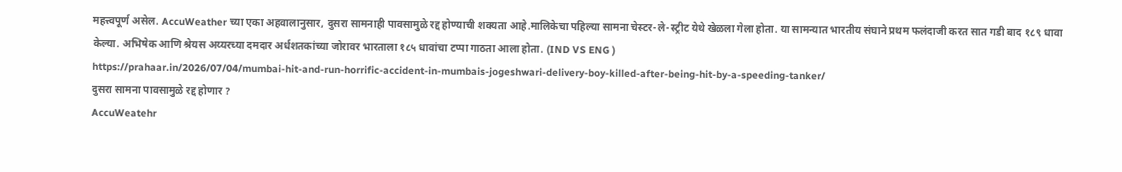महत्त्वपूर्ण असेल. AccuWeather च्या एका अहवालानुसार, दुसरा सामनाही पावसामुळे रद्द होण्याची शक्यता आहे.मालिकेचा पहिल्या सामना चेस्टर-ले-स्ट्रीट येथे खेळला गेला होता. या सामन्यात भारतीय संघाने प्रथम फलंदाजी करत सात गडी बाद १८९ धावा केल्या. अभिषेक आणि श्रेयस अय्यरच्या दमदार अर्धशतकांच्या जोरावर भारताला १८५ धावांचा टप्पा गाठता आला होता. (IND VS ENG )
https://prahaar.in/2026/07/04/mumbai-hit-and-run-horrific-accident-in-mumbais-jogeshwari-delivery-boy-killed-after-being-hit-by-a-speeding-tanker/
दुसरा सामना पावसामुळे रद्द होणार ?
AccuWeatehr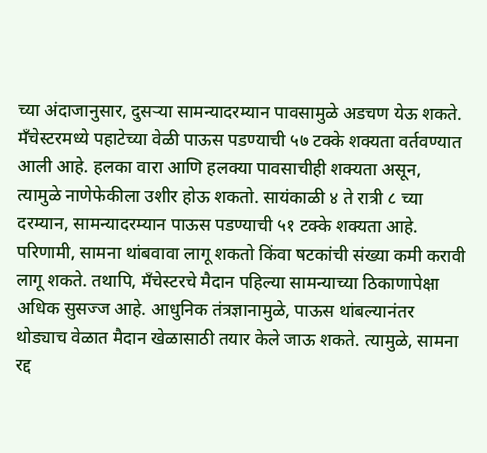च्या अंदाजानुसार, दुसऱ्या सामन्यादरम्यान पावसामुळे अडचण येऊ शकते. मँचेस्टरमध्ये पहाटेच्या वेळी पाऊस पडण्याची ५७ टक्के शक्यता वर्तवण्यात आली आहे. हलका वारा आणि हलक्या पावसाचीही शक्यता असून, त्यामुळे नाणेफेकीला उशीर होऊ शकतो. सायंकाळी ४ ते रात्री ८ च्या दरम्यान, सामन्यादरम्यान पाऊस पडण्याची ५१ टक्के शक्यता आहे. परिणामी, सामना थांबवावा लागू शकतो किंवा षटकांची संख्या कमी करावी लागू शकते. तथापि, मँचेस्टरचे मैदान पहिल्या सामन्याच्या ठिकाणापेक्षा अधिक सुसज्ज आहे. आधुनिक तंत्रज्ञानामुळे, पाऊस थांबल्यानंतर थोड्याच वेळात मैदान खेळासाठी तयार केले जाऊ शकते. त्यामुळे, सामना रद्द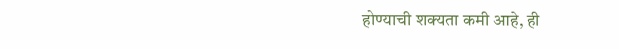होण्याची शक्यता कमी आहे, ही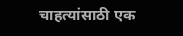चाहत्यांसाठी एक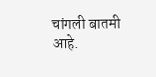चांगली बातमी आहे.